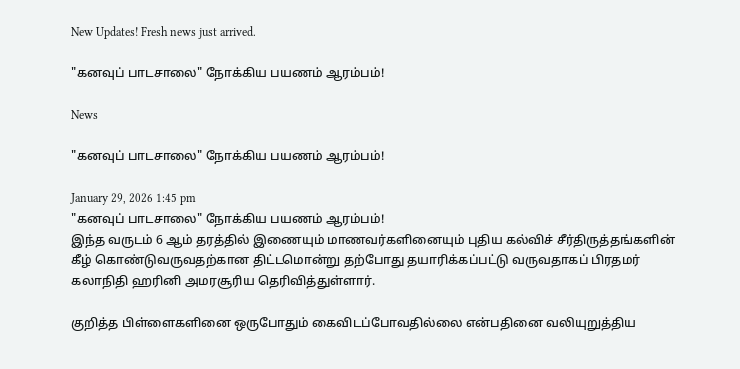New Updates! Fresh news just arrived.

"கனவுப் பாடசாலை" நோக்கிய பயணம் ஆரம்பம்!

News

"கனவுப் பாடசாலை" நோக்கிய பயணம் ஆரம்பம்!

January 29, 2026 1:45 pm
"கனவுப் பாடசாலை" நோக்கிய பயணம் ஆரம்பம்!
இந்த வருடம் 6 ஆம் தரத்தில் இணையும் மாணவர்களினையும் புதிய கல்விச் சீர்திருத்தங்களின் கீழ் கொண்டுவருவதற்கான திட்டமொன்று தற்போது தயாரிக்கப்பட்டு வருவதாகப் பிரதமர் கலாநிதி ஹரினி அமரசூரிய தெரிவித்துள்ளார்.

குறித்த பிள்ளைகளினை ஒருபோதும் கைவிடப்போவதில்லை என்பதினை வலியுறுத்திய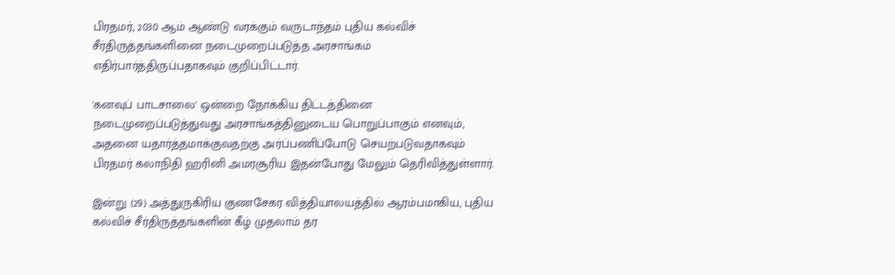பிரதமர், 2030 ஆம் ஆண்டு வரக்கும் வருடாந்தம் புதிய கல்விச் சீர்திருத்தங்களினை நடைமுறைப்படுத்த அரசாங்கம் எதிர்பார்த்திருப்பதாகவும் குறிப்பிட்டார்.

'கனவுப் பாடசாலை' ஒன்றை நோக்கிய திட்டத்தினை நடைமுறைப்படுத்துவது அரசாங்கத்தினுடைய பொறுப்பாகும் எனவும், அதனை யதார்த்தமாக்குவதற்கு அர்ப்பணிப்போடு செயற்படுவதாகவும் பிரதமர் கலாநிதி ஹரினி அமரசூரிய இதன்போது மேலும் தெரிவித்துள்ளார்.

இன்று (29) அத்துருகிரிய குணசேகர வித்தியாலயத்தில் ஆரம்பமாகிய, புதிய கல்விச் சீர்திருத்தங்களின் கீழ் முதலாம் தர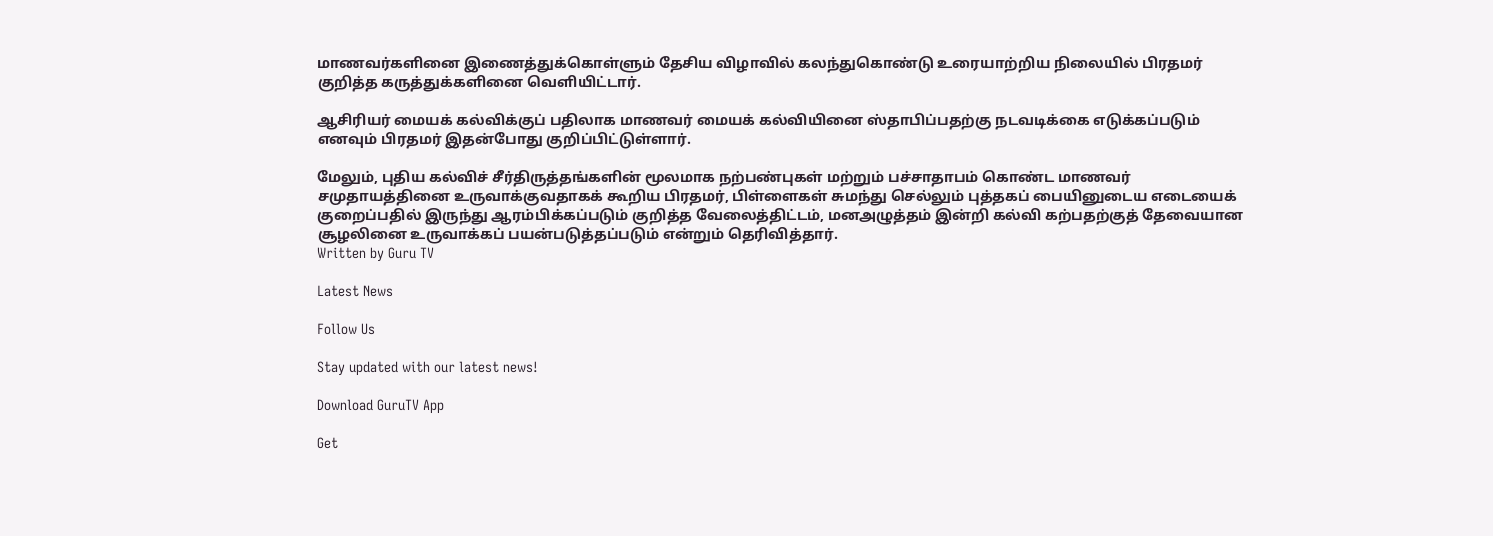மாணவர்களினை இணைத்துக்கொள்ளும் தேசிய விழாவில் கலந்துகொண்டு உரையாற்றிய நிலையில் பிரதமர் குறித்த கருத்துக்களினை வெளியிட்டார்.

ஆசிரியர் மையக் கல்விக்குப் பதிலாக மாணவர் மையக் கல்வியினை ஸ்தாபிப்பதற்கு நடவடிக்கை எடுக்கப்படும் எனவும் பிரதமர் இதன்போது குறிப்பிட்டுள்ளார்.

மேலும், புதிய கல்விச் சீர்திருத்தங்களின் மூலமாக நற்பண்புகள் மற்றும் பச்சாதாபம் கொண்ட மாணவர் சமுதாயத்தினை உருவாக்குவதாகக் கூறிய பிரதமர், பிள்ளைகள் சுமந்து செல்லும் புத்தகப் பையினுடைய எடையைக் குறைப்பதில் இருந்து ஆரம்பிக்கப்படும் குறித்த வேலைத்திட்டம், மனஅழுத்தம் இன்றி கல்வி கற்பதற்குத் தேவையான சூழலினை உருவாக்கப் பயன்படுத்தப்படும் என்றும் தெரிவித்தார்.
Written by Guru TV

Latest News

Follow Us

Stay updated with our latest news!

Download GuruTV App

Get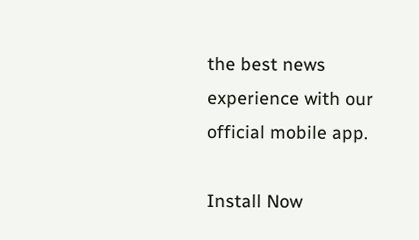the best news experience with our official mobile app.

Install Now